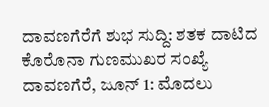ದಾವಣಗೆರೆಗೆ ಶುಭ ಸುದ್ದಿ: ಶತಕ ದಾಟಿದ ಕೊರೊನಾ ಗುಣಮುಖರ ಸಂಖ್ಯೆ
ದಾವಣಗೆರೆ, ಜೂನ್ 1: ಮೊದಲು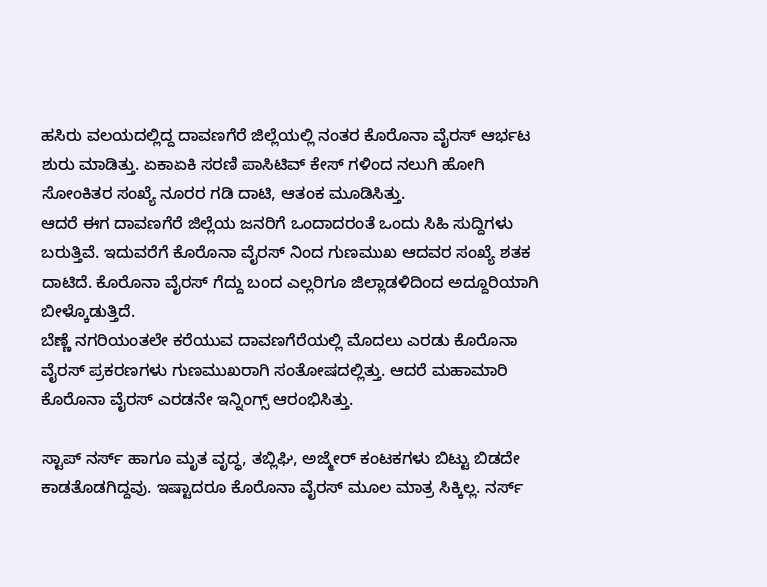ಹಸಿರು ವಲಯದಲ್ಲಿದ್ದ ದಾವಣಗೆರೆ ಜಿಲ್ಲೆಯಲ್ಲಿ ನಂತರ ಕೊರೊನಾ ವೈರಸ್ ಆರ್ಭಟ ಶುರು ಮಾಡಿತ್ತು. ಏಕಾಏಕಿ ಸರಣಿ ಪಾಸಿಟಿವ್ ಕೇಸ್ ಗಳಿಂದ ನಲುಗಿ ಹೋಗಿ ಸೋಂಕಿತರ ಸಂಖ್ಯೆ ನೂರರ ಗಡಿ ದಾಟಿ, ಆತಂಕ ಮೂಡಿಸಿತ್ತು.
ಆದರೆ ಈಗ ದಾವಣಗೆರೆ ಜಿಲ್ಲೆಯ ಜನರಿಗೆ ಒಂದಾದರಂತೆ ಒಂದು ಸಿಹಿ ಸುದ್ದಿಗಳು ಬರುತ್ತಿವೆ. ಇದುವರೆಗೆ ಕೊರೊನಾ ವೈರಸ್ ನಿಂದ ಗುಣಮುಖ ಆದವರ ಸಂಖ್ಯೆ ಶತಕ ದಾಟಿದೆ. ಕೊರೊನಾ ವೈರಸ್ ಗೆದ್ದು ಬಂದ ಎಲ್ಲರಿಗೂ ಜಿಲ್ಲಾಡಳಿದಿಂದ ಅದ್ದೂರಿಯಾಗಿ ಬೀಳ್ಕೊಡುತ್ತಿದೆ.
ಬೆಣ್ಣೆ ನಗರಿಯಂತಲೇ ಕರೆಯುವ ದಾವಣಗೆರೆಯಲ್ಲಿ ಮೊದಲು ಎರಡು ಕೊರೊನಾ ವೈರಸ್ ಪ್ರಕರಣಗಳು ಗುಣಮುಖರಾಗಿ ಸಂತೋಷದಲ್ಲಿತ್ತು. ಆದರೆ ಮಹಾಮಾರಿ ಕೊರೊನಾ ವೈರಸ್ ಎರಡನೇ ಇನ್ನಿಂಗ್ಸ್ ಆರಂಭಿಸಿತ್ತು.

ಸ್ಟಾಪ್ ನರ್ಸ್ ಹಾಗೂ ಮೃತ ವೃದ್ಧ, ತಬ್ಲಿಘಿ, ಅಜ್ಮೇರ್ ಕಂಟಕಗಳು ಬಿಟ್ಟು ಬಿಡದೇ ಕಾಡತೊಡಗಿದ್ದವು. ಇಷ್ಟಾದರೂ ಕೊರೊನಾ ವೈರಸ್ ಮೂಲ ಮಾತ್ರ ಸಿಕ್ಕಿಲ್ಲ. ನರ್ಸ್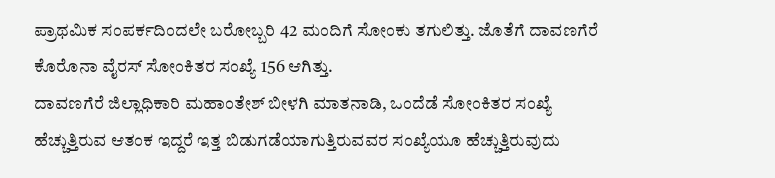ಪ್ರಾಥಮಿಕ ಸಂಪರ್ಕದಿಂದಲೇ ಬರೋಬ್ಬರಿ 42 ಮಂದಿಗೆ ಸೋಂಕು ತಗುಲಿತ್ತು. ಜೊತೆಗೆ ದಾವಣಗೆರೆ ಕೊರೊನಾ ವೈರಸ್ ಸೋಂಕಿತರ ಸಂಖ್ಯೆ 156 ಆಗಿತ್ತು.
ದಾವಣಗೆರೆ ಜಿಲ್ಲಾಧಿಕಾರಿ ಮಹಾಂತೇಶ್ ಬೀಳಗಿ ಮಾತನಾಡಿ, ಒಂದೆಡೆ ಸೋಂಕಿತರ ಸಂಖ್ಯೆ ಹೆಚ್ಚುತ್ತಿರುವ ಆತಂಕ ಇದ್ದರೆ ಇತ್ತ ಬಿಡುಗಡೆಯಾಗುತ್ತಿರುವವರ ಸಂಖ್ಯೆಯೂ ಹೆಚ್ಚುತ್ತಿರುವುದು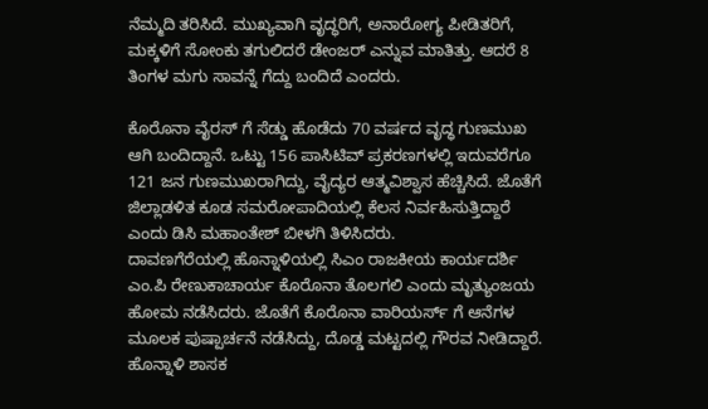ನೆಮ್ಮದಿ ತರಿಸಿದೆ. ಮುಖ್ಯವಾಗಿ ವೃದ್ಧರಿಗೆ, ಅನಾರೋಗ್ಯ ಪೀಡಿತರಿಗೆ, ಮಕ್ಕಳಿಗೆ ಸೋಂಕು ತಗುಲಿದರೆ ಡೇಂಜರ್ ಎನ್ನುವ ಮಾತಿತ್ತು. ಆದರೆ 8 ತಿಂಗಳ ಮಗು ಸಾವನ್ನೆ ಗೆದ್ದು ಬಂದಿದೆ ಎಂದರು.

ಕೊರೊನಾ ವೈರಸ್ ಗೆ ಸೆಡ್ಡು ಹೊಡೆದು 70 ವರ್ಷದ ವೃದ್ಧ ಗುಣಮುಖ ಆಗಿ ಬಂದಿದ್ದಾನೆ. ಒಟ್ಟು 156 ಪಾಸಿಟಿವ್ ಪ್ರಕರಣಗಳಲ್ಲಿ ಇದುವರೆಗೂ 121 ಜನ ಗುಣಮುಖರಾಗಿದ್ದು, ವೈದ್ಯರ ಆತ್ಮವಿಶ್ವಾಸ ಹೆಚ್ಚಿಸಿದೆ. ಜೊತೆಗೆ ಜಿಲ್ಲಾಡಳಿತ ಕೂಡ ಸಮರೋಪಾದಿಯಲ್ಲಿ ಕೆಲಸ ನಿರ್ವಹಿಸುತ್ತಿದ್ದಾರೆ ಎಂದು ಡಿಸಿ ಮಹಾಂತೇಶ್ ಬೀಳಗಿ ತಿಳಿಸಿದರು.
ದಾವಣಗೆರೆಯಲ್ಲಿ ಹೊನ್ನಾಳಿಯಲ್ಲಿ ಸಿಎಂ ರಾಜಕೀಯ ಕಾರ್ಯದರ್ಶಿ ಎಂ.ಪಿ ರೇಣುಕಾಚಾರ್ಯ ಕೊರೊನಾ ತೊಲಗಲಿ ಎಂದು ಮೃತ್ಯುಂಜಯ ಹೋಮ ನಡೆಸಿದರು. ಜೊತೆಗೆ ಕೊರೊನಾ ವಾರಿಯರ್ಸ್ ಗೆ ಆನೆಗಳ ಮೂಲಕ ಪುಷ್ಪಾರ್ಚನೆ ನಡೆಸಿದ್ದು, ದೊಡ್ಡ ಮಟ್ಟದಲ್ಲಿ ಗೌರವ ನೀಡಿದ್ದಾರೆ.
ಹೊನ್ನಾಳಿ ಶಾಸಕ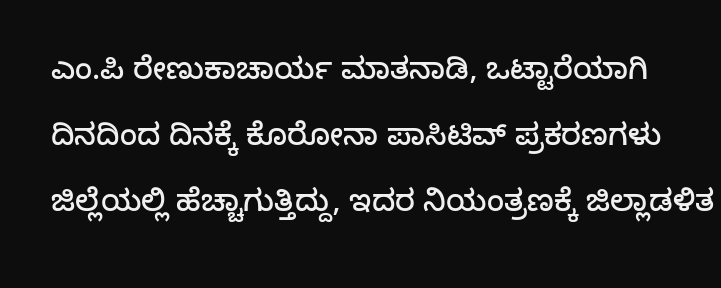ಎಂ.ಪಿ ರೇಣುಕಾಚಾರ್ಯ ಮಾತನಾಡಿ, ಒಟ್ಟಾರೆಯಾಗಿ ದಿನದಿಂದ ದಿನಕ್ಕೆ ಕೊರೋನಾ ಪಾಸಿಟಿವ್ ಪ್ರಕರಣಗಳು ಜಿಲ್ಲೆಯಲ್ಲಿ ಹೆಚ್ಚಾಗುತ್ತಿದ್ದು, ಇದರ ನಿಯಂತ್ರಣಕ್ಕೆ ಜಿಲ್ಲಾಡಳಿತ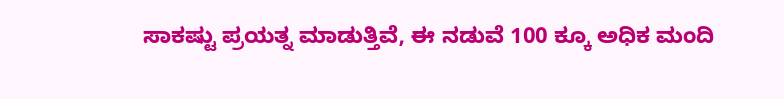ಸಾಕಷ್ಟು ಪ್ರಯತ್ನ ಮಾಡುತ್ತಿವೆ, ಈ ನಡುವೆ 100 ಕ್ಕೂ ಅಧಿಕ ಮಂದಿ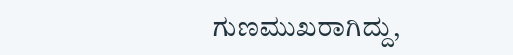ಗುಣಮುಖರಾಗಿದ್ದು,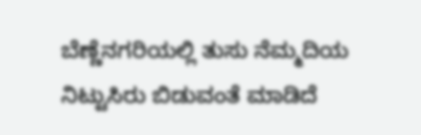ಬೆಣ್ಣೆನಗರಿಯಲ್ಲಿ ತುಸು ನೆಮ್ಮದಿಯ ನಿಟ್ಟುಸಿರು ಬಿಡುವಂತೆ ಮಾಡಿದೆ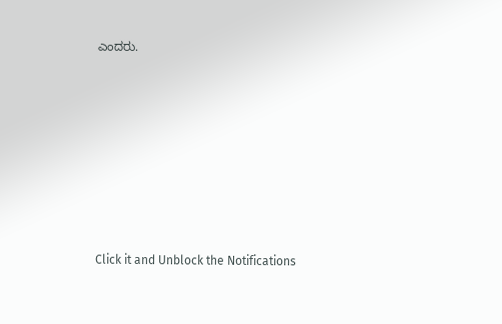ಎಂದರು.












Click it and Unblock the Notifications